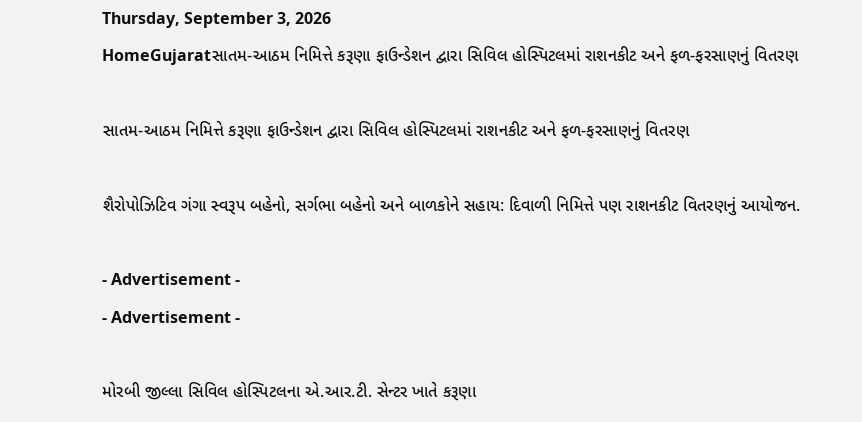Thursday, September 3, 2026
HomeGujaratસાતમ-આઠમ નિમિત્તે કરૂણા ફાઉન્ડેશન દ્વારા સિવિલ હોસ્પિટલમાં રાશનકીટ અને ફળ-ફરસાણનું વિતરણ

સાતમ-આઠમ નિમિત્તે કરૂણા ફાઉન્ડેશન દ્વારા સિવિલ હોસ્પિટલમાં રાશનકીટ અને ફળ-ફરસાણનું વિતરણ

શૈરોપોઝિટિવ ગંગા સ્વરૂપ બહેનો, સર્ગભા બહેનો અને બાળકોને સહાય: દિવાળી નિમિત્તે પણ રાશનકીટ વિતરણનું આયોજન.

- Advertisement -
- Advertisement -

મોરબી જીલ્લા સિવિલ હોસ્પિટલના એ.આર.ટી. સેન્ટર ખાતે કરૂણા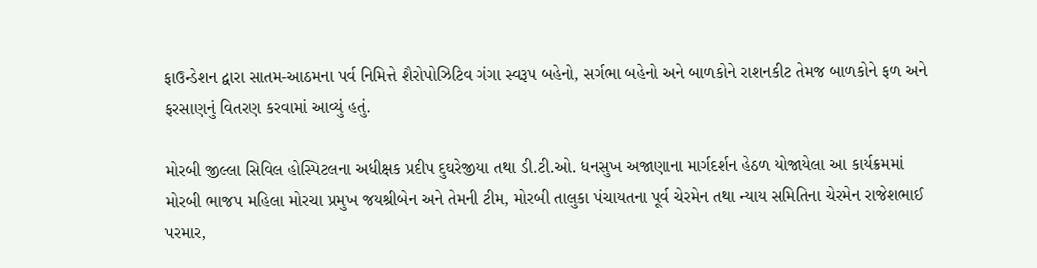ફાઉન્ડેશન દ્વારા સાતમ-આઠમના પર્વ નિમિત્તે શૈરોપોઝિટિવ ગંગા સ્વરૂપ બહેનો, સર્ગભા બહેનો અને બાળકોને રાશનકીટ તેમજ બાળકોને ફળ અને ફરસાણનું વિતરણ કરવામાં આવ્યું હતું.

મોરબી જીલ્લા સિવિલ હોસ્પિટલના અધીક્ષક પ્રદીપ દુઘરેજીયા તથા ડી.ટી.ઓ. ધનસુખ અજાણાના માર્ગદર્શન હેઠળ યોજાયેલા આ કાર્યક્રમમાં મોરબી ભાજપ મહિલા મોરચા પ્રમુખ જયશ્રીબેન અને તેમની ટીમ, મોરબી તાલુકા પંચાયતના પૂર્વ ચેરમેન તથા ન્યાય સમિતિના ચેરમેન રાજેશભાઈ પરમાર,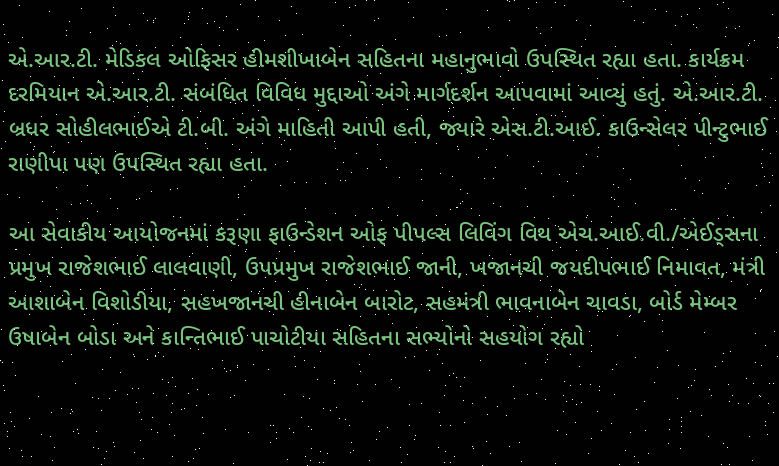એ.આર.ટી. મેડિકલ ઓફિસર હીમશીખાબેન સહિતના મહાનુભાવો ઉપસ્થિત રહ્યા હતા. કાર્યક્રમ દરમિયાન એ.આર.ટી. સંબંધિત વિવિધ મુદ્દાઓ અંગે માર્ગદર્શન આપવામાં આવ્યું હતું. એ.આર.ટી. બ્રધર સોહીલભાઈએ ટી.બી. અંગે માહિતી આપી હતી, જ્યારે એસ.ટી.આઈ. કાઉન્સેલર પીન્ટુભાઈ રાણીપા પણ ઉપસ્થિત રહ્યા હતા.

આ સેવાકીય આયોજનમાં કરૂણા ફાઉન્ડેશન ઓફ પીપલ્સ લિવિંગ વિથ એચ.આઈ.વી./એઈડ્સના પ્રમુખ રાજેશભાઈ લાલવાણી, ઉપપ્રમુખ રાજેશભાઈ જાની, ખજાનચી જયદીપભાઈ નિમાવત, મંત્રી આશાબેન વિશોડીયા, સહખજાનચી હીનાબેન બારોટ, સહમંત્રી ભાવનાબેન ચાવડા, બોર્ડ મેમ્બર ઉષાબેન બોડા અને કાન્તિભાઈ પાચોટીયા સહિતના સભ્યોનો સહયોગ રહ્યો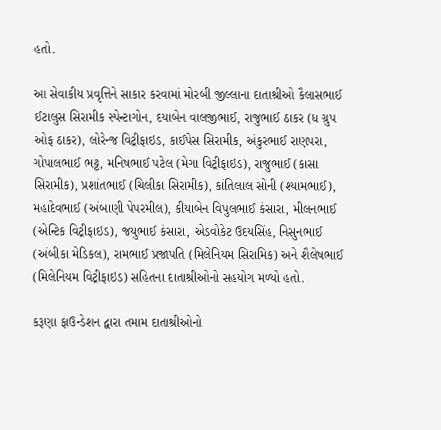હતો.

આ સેવાકીય પ્રવૃત્તિને સાકાર કરવામાં મોરબી જીલ્લાના દાતાશ્રીઓ કૈલાસભાઈ ઈટાલુસ સિરામીક સ્પેન્ટાગોન, દયાબેન વાલજીભાઈ, રાજુભાઈ ઠાકર (ધ ગ્રુપ ઓફ ઠાકર), લોરેન્જ વિટ્રીફાઇડ, કાઈપેસ સિરામીક, અંકુરભાઈ રાણપરા, ગોપાલભાઈ ભટ્ટ, મનિષભાઈ પટેલ (મેગા વિટ્રીફાઇડ), રાજુભાઈ (કાસા સિરામીક), પ્રશાંતભાઈ (ચિલીકા સિરામીક), કાંતિલાલ સોની (શ્યામભાઈ), મહાદેવભાઈ (અંબાણી પેપરમીલ), કીયાબેન વિપુલભાઈ કંસારા, મીલનભાઈ (એન્ટિક વિટ્રીફાઇડ), જયુભાઈ કંસારા, એડવોકેટ ઉદયસિંહ, નિસુનભાઈ (અંબીકા મેડિકલ), રામભાઈ પ્રજાપતિ (મિલેનિયમ સિરામિક) અને શૈલેષભાઈ (મિલેનિયમ વિટ્રીફાઇડ) સહિતના દાતાશ્રીઓનો સહયોગ મળ્યો હતો.

કરૂણા ફાઉન્ડેશન દ્વારા તમામ દાતાશ્રીઓનો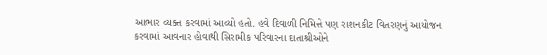આભાર વ્યક્ત કરવામાં આવ્યો હતો. હવે દિવાળી નિમિત્તે પણ રાશનકીટ વિતરણનું આયોજન કરવામાં આવનાર હોવાથી સિરામીક પરિવારના દાતાશ્રીઓને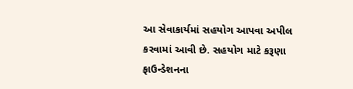આ સેવાકાર્યમાં સહયોગ આપવા અપીલ કરવામાં આવી છે. સહયોગ માટે કરૂણા ફાઉન્ડેશનના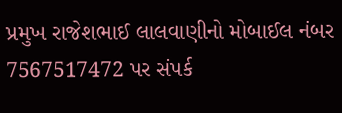પ્રમુખ રાજેશભાઈ લાલવાણીનો મોબાઈલ નંબર 7567517472 પર સંપર્ક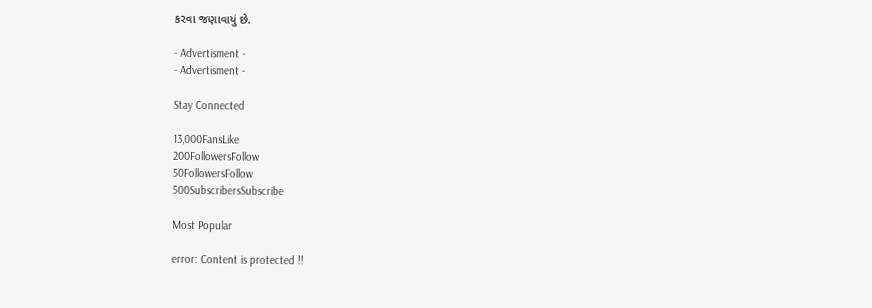કરવા જણાવાયું છે.

- Advertisment -
- Advertisment -

Stay Connected

13,000FansLike
200FollowersFollow
50FollowersFollow
500SubscribersSubscribe

Most Popular

error: Content is protected !!